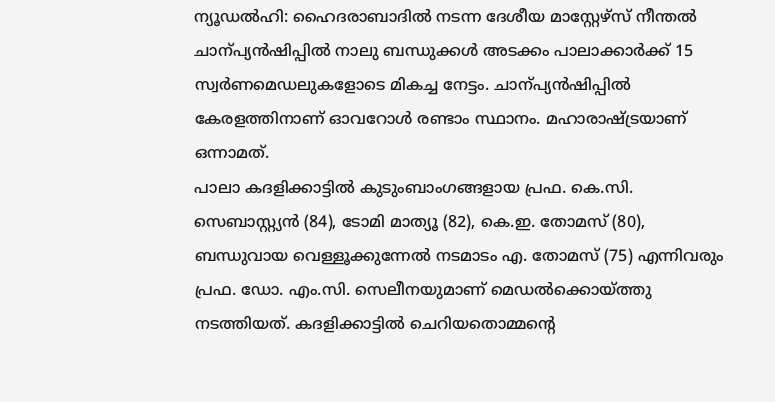ന്യൂഡൽഹി: ഹൈദരാബാദിൽ നടന്ന ദേശീയ മാസ്റ്റേഴ്സ് നീന്തൽ ചാന്പ്യൻഷിപ്പിൽ നാലു ബന്ധുക്കൾ അടക്കം പാലാക്കാർക്ക് 15 സ്വർണമെഡലുകളോടെ മികച്ച നേട്ടം. ചാന്പ്യൻഷിപ്പിൽ കേരളത്തിനാണ് ഓവറോൾ രണ്ടാം സ്ഥാനം. മഹാരാഷ്ട്രയാണ് ഒന്നാമത്.
പാലാ കദളിക്കാട്ടിൽ കുടുംബാംഗങ്ങളായ പ്രഫ. കെ.സി. സെബാസ്റ്റ്യൻ (84), ടോമി മാത്യൂ (82), കെ.ഇ. തോമസ് (80), ബന്ധുവായ വെള്ളൂക്കുന്നേൽ നടമാടം എ. തോമസ് (75) എന്നിവരും പ്രഫ. ഡോ. എം.സി. സെലീനയുമാണ് മെഡൽക്കൊയ്ത്തു നടത്തിയത്. കദളിക്കാട്ടിൽ ചെറിയതൊമ്മന്റെ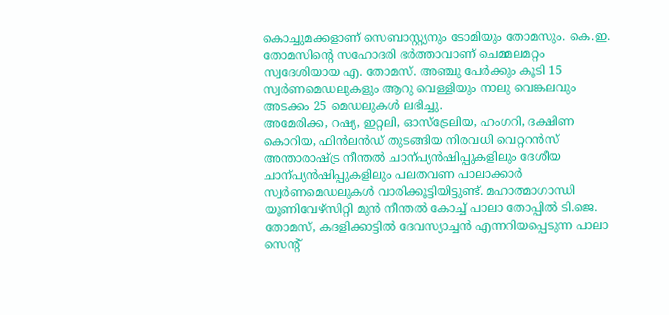കൊച്ചുമക്കളാണ് സെബാസ്റ്റ്യനും ടോമിയും തോമസും. കെ.ഇ. തോമസിന്റെ സഹോദരി ഭർത്താവാണ് ചെമ്മലമറ്റം സ്വദേശിയായ എ. തോമസ്. അഞ്ചു പേർക്കും കൂടി 15 സ്വർണമെഡലുകളും ആറു വെള്ളിയും നാലു വെങ്കലവും അടക്കം 25 മെഡലുകൾ ലഭിച്ചു.
അമേരിക്ക, റഷ്യ, ഇറ്റലി, ഓസ്ട്രേലിയ, ഹംഗറി, ദക്ഷിണ കൊറിയ, ഫിൻലൻഡ് തുടങ്ങിയ നിരവധി വെറ്ററൻസ് അന്താരാഷ്ട്ര നീന്തൽ ചാന്പ്യൻഷിപ്പുകളിലും ദേശീയ ചാന്പ്യൻഷിപ്പുകളിലും പലതവണ പാലാക്കാർ സ്വർണമെഡലുകൾ വാരിക്കൂട്ടിയിട്ടുണ്ട്. മഹാത്മാഗാന്ധി യൂണിവേഴ്സിറ്റി മുൻ നീന്തൽ കോച്ച് പാലാ തോപ്പിൽ ടി.ജെ. തോമസ്, കദളിക്കാട്ടിൽ ദേവസ്യാച്ചൻ എന്നറിയപ്പെടുന്ന പാലാ സെന്റ്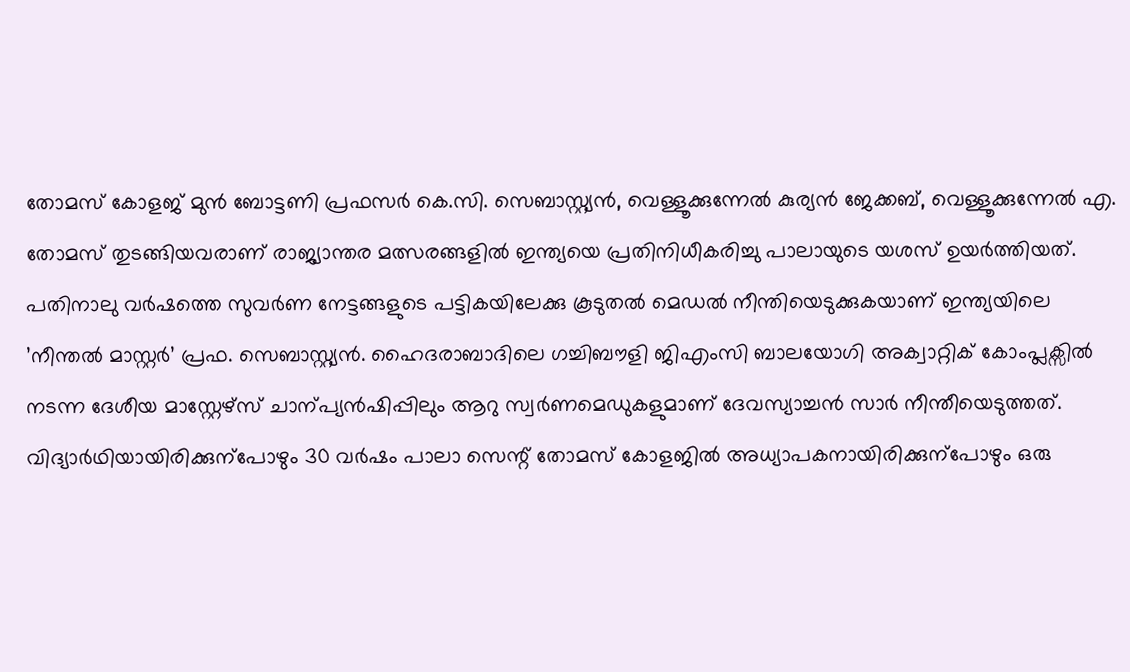തോമസ് കോളജ് മുൻ ബോട്ടണി പ്രഫസർ കെ.സി. സെബാസ്റ്റ്യൻ, വെള്ളൂക്കുന്നേൽ കുര്യൻ ജേക്കബ്, വെള്ളൂക്കുന്നേൽ എ. തോമസ് തുടങ്ങിയവരാണ് രാജ്യാന്തര മത്സരങ്ങളിൽ ഇന്ത്യയെ പ്രതിനിധീകരിച്ചു പാലായുടെ യശസ് ഉയർത്തിയത്.
പതിനാലു വർഷത്തെ സുവർണ നേട്ടങ്ങളുടെ പട്ടികയിലേക്കു കൂടുതൽ മെഡൽ നീന്തിയെടുക്കുകയാണ് ഇന്ത്യയിലെ ’നീന്തൽ മാസ്റ്റർ’ പ്രഫ. സെബാസ്റ്റ്യൻ. ഹൈദരാബാദിലെ ഗച്ചിബൗളി ജിഎംസി ബാലയോഗി അക്വാറ്റിക് കോംപ്ലക്സിൽ നടന്ന ദേശീയ മാസ്റ്റേഴ്സ് ചാന്പ്യൻഷിപ്പിലും ആറു സ്വർണമെഡുകളുമാണ് ദേവസ്യാച്ചൻ സാർ നീന്തീയെടുത്തത്.
വിദ്യാർഥിയായിരിക്കുന്പോഴും 30 വർഷം പാലാ സെന്റ് തോമസ് കോളജിൽ അധ്യാപകനായിരിക്കുന്പോഴും ഒരു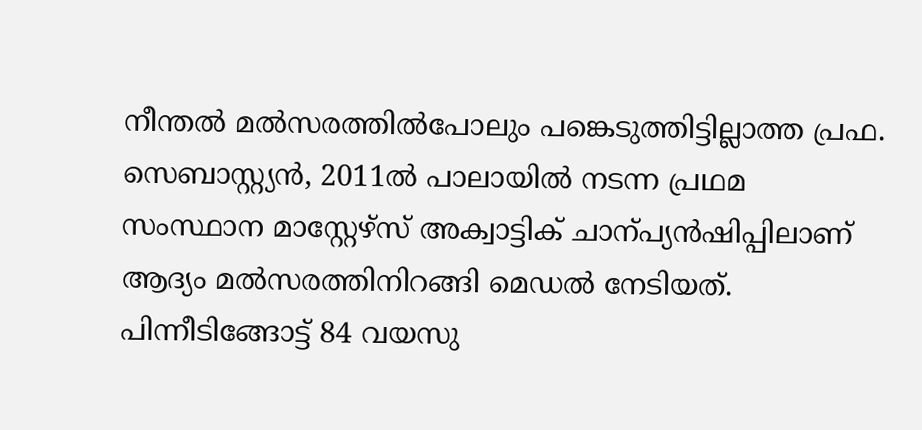നീന്തൽ മൽസരത്തിൽപോലും പങ്കെടുത്തിട്ടില്ലാത്ത പ്രഫ. സെബാസ്റ്റ്യൻ, 2011ൽ പാലായിൽ നടന്ന പ്രഥമ സംസ്ഥാന മാസ്റ്റേഴ്സ് അക്വാട്ടിക് ചാന്പ്യൻഷിപ്പിലാണ് ആദ്യം മൽസരത്തിനിറങ്ങി മെഡൽ നേടിയത്. പിന്നീടിങ്ങോട്ട് 84 വയസു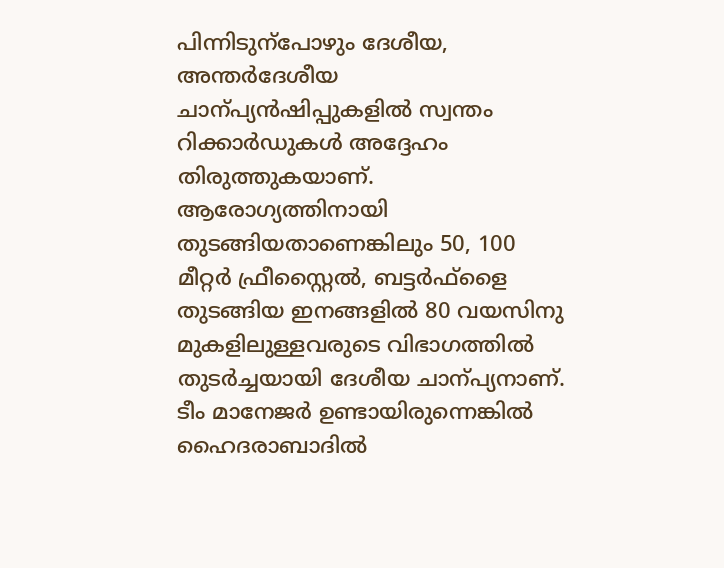പിന്നിടുന്പോഴും ദേശീയ, അന്തർദേശീയ ചാന്പ്യൻഷിപ്പുകളിൽ സ്വന്തം റിക്കാർഡുകൾ അദ്ദേഹം തിരുത്തുകയാണ്. ആരോഗ്യത്തിനായി തുടങ്ങിയതാണെങ്കിലും 50, 100 മീറ്റർ ഫ്രീസ്റ്റൈൽ, ബട്ടർഫ്ളൈ തുടങ്ങിയ ഇനങ്ങളിൽ 80 വയസിനു മുകളിലുള്ളവരുടെ വിഭാഗത്തിൽ തുടർച്ചയായി ദേശീയ ചാന്പ്യനാണ്.
ടീം മാനേജർ ഉണ്ടായിരുന്നെങ്കിൽ ഹൈദരാബാദിൽ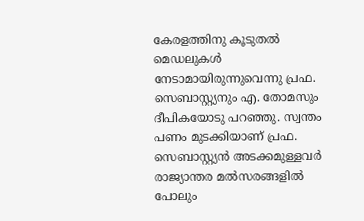കേരളത്തിനു കൂടുതൽ മെഡലുകൾ നേടാമായിരുന്നുവെന്നു പ്രഫ. സെബാസ്റ്റ്യനും എ. തോമസും ദീപികയോടു പറഞ്ഞു. സ്വന്തം പണം മുടക്കിയാണ് പ്രഫ. സെബാസ്റ്റ്യൻ അടക്കമുള്ളവർ രാജ്യാന്തര മൽസരങ്ങളിൽ പോലും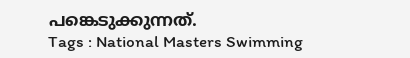പങ്കെടുക്കുന്നത്.
Tags : National Masters Swimming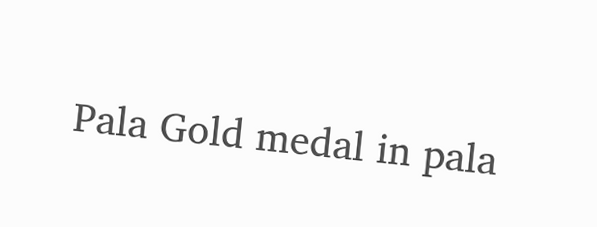Pala Gold medal in pala